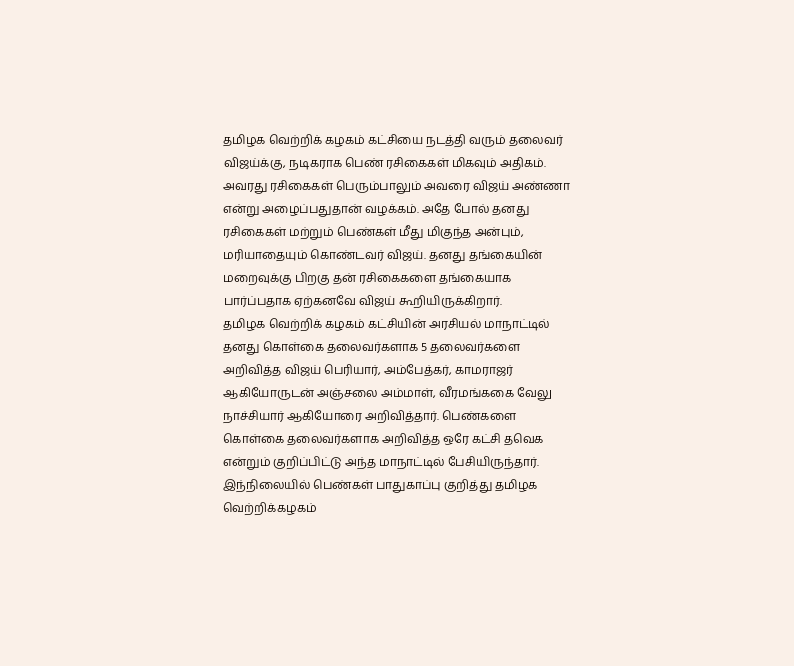தமிழக வெற்றிக் கழகம் கட்சியை நடத்தி வரும் தலைவர் விஜய்க்கு, நடிகராக பெண் ரசிகைகள் மிகவும் அதிகம். அவரது ரசிகைகள் பெரும்பாலும் அவரை விஜய் அண்ணா என்று அழைப்பதுதான் வழக்கம். அதே போல் தனது ரசிகைகள் மற்றும் பெண்கள் மீது மிகுந்த அன்பும், மரியாதையும் கொண்டவர் விஜய். தனது தங்கையின் மறைவுக்கு பிறகு தன் ரசிகைகளை தங்கையாக பார்ப்பதாக ஏற்கனவே விஜய் கூறியிருக்கிறார்.
தமிழக வெற்றிக் கழகம் கட்சியின் அரசியல் மாநாட்டில் தனது கொள்கை தலைவர்களாக 5 தலைவர்களை அறிவித்த விஜய் பெரியார், அம்பேத்கர், காமராஜர் ஆகியோருடன் அஞ்சலை அம்மாள், வீரமங்ககை வேலு நாச்சியார் ஆகியோரை அறிவித்தார். பெண்களை கொள்கை தலைவர்களாக அறிவித்த ஒரே கட்சி தவெக என்றும் குறிப்பிட்டு அந்த மாநாட்டில் பேசியிருந்தார்.
இந்நிலையில் பெண்கள் பாதுகாப்பு குறித்து தமிழக வெற்றிக்கழகம்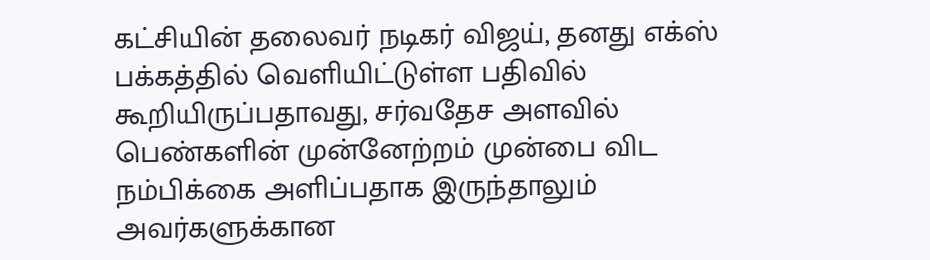கட்சியின் தலைவர் நடிகர் விஜய், தனது எக்ஸ் பக்கத்தில் வெளியிட்டுள்ள பதிவில் கூறியிருப்பதாவது, சர்வதேச அளவில் பெண்களின் முன்னேற்றம் முன்பை விட நம்பிக்கை அளிப்பதாக இருந்தாலும் அவர்களுக்கான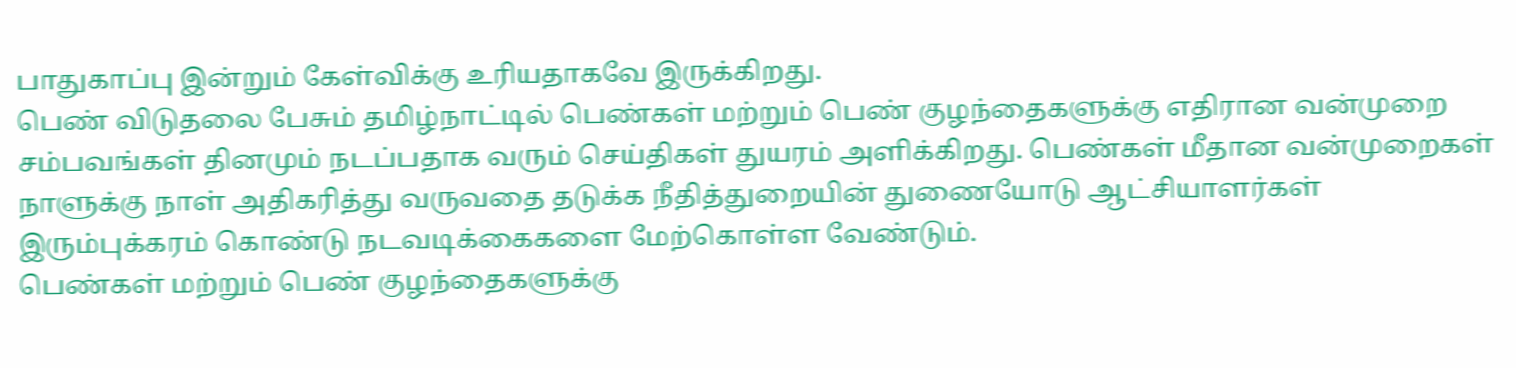பாதுகாப்பு இன்றும் கேள்விக்கு உரியதாகவே இருக்கிறது.
பெண் விடுதலை பேசும் தமிழ்நாட்டில் பெண்கள் மற்றும் பெண் குழந்தைகளுக்கு எதிரான வன்முறை சம்பவங்கள் தினமும் நடப்பதாக வரும் செய்திகள் துயரம் அளிக்கிறது. பெண்கள் மீதான வன்முறைகள் நாளுக்கு நாள் அதிகரித்து வருவதை தடுக்க நீதித்துறையின் துணையோடு ஆட்சியாளர்கள் இரும்புக்கரம் கொண்டு நடவடிக்கைகளை மேற்கொள்ள வேண்டும்.
பெண்கள் மற்றும் பெண் குழந்தைகளுக்கு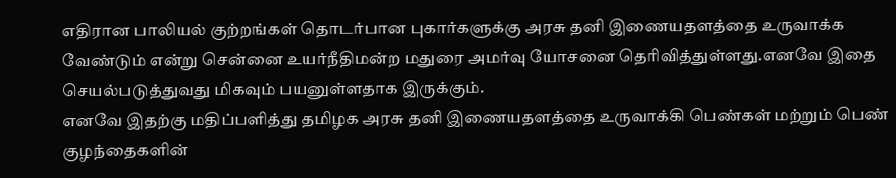எதிரான பாலியல் குற்றங்கள் தொடர்பான புகார்களுக்கு அரசு தனி இணையதளத்தை உருவாக்க வேண்டும் என்று சென்னை உயர்நீதிமன்ற மதுரை அமர்வு யோசனை தெரிவித்துள்ளது.எனவே இதை செயல்படுத்துவது மிகவும் பயனுள்ளதாக இருக்கும்.
எனவே இதற்கு மதிப்பளித்து தமிழக அரசு தனி இணையதளத்தை உருவாக்கி பெண்கள் மற்றும் பெண் குழந்தைகளின்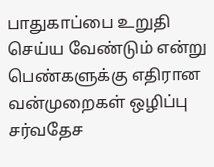பாதுகாப்பை உறுதி செய்ய வேண்டும் என்று பெண்களுக்கு எதிரான வன்முறைகள் ஒழிப்பு சர்வதேச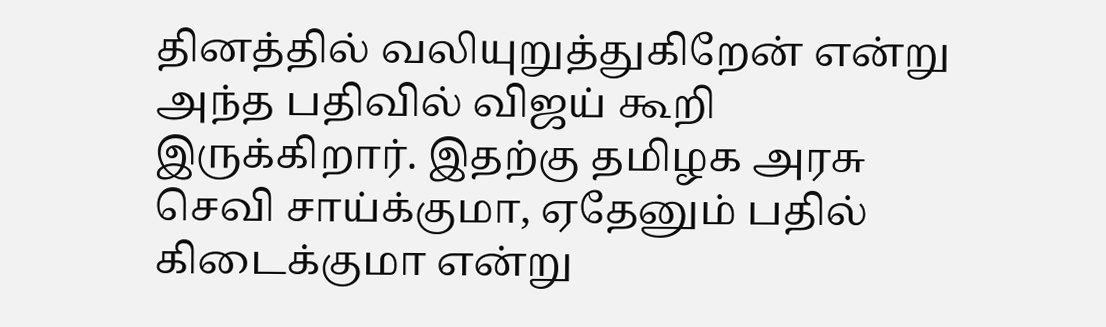தினத்தில் வலியுறுத்துகிறேன் என்று அந்த பதிவில் விஜய் கூறி இருக்கிறார். இதற்கு தமிழக அரசு செவி சாய்க்குமா, ஏதேனும் பதில் கிடைக்குமா என்று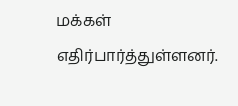மக்கள் எதிர்பார்த்துள்ளனர்.